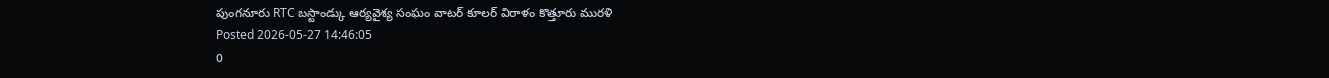పుంగనూరు RTC బస్టాండ్కు ఆర్యవైశ్య సంఘం వాటర్ కూలర్ విరాళం కొత్తూరు మురళి
Posted 2026-05-27 14:46:05
0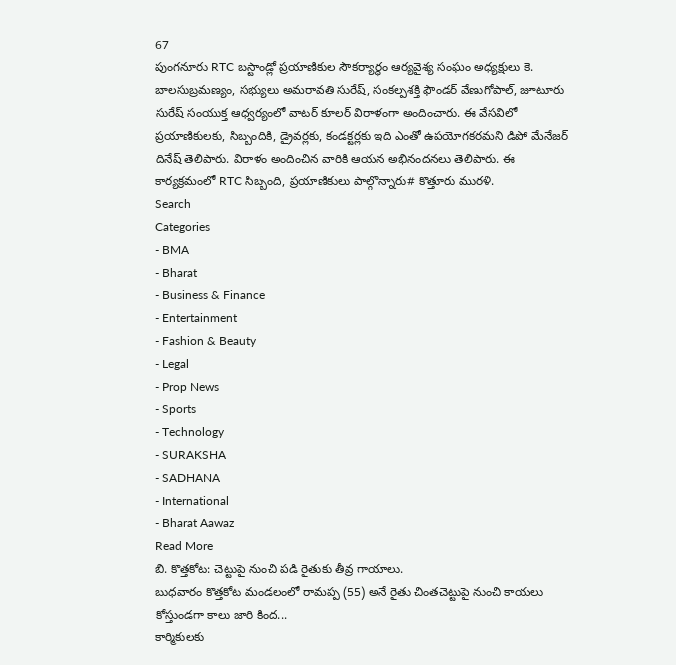67
పుంగనూరు RTC బస్టాండ్లో ప్రయాణికుల సౌకర్యార్థం ఆర్యవైశ్య సంఘం అధ్యక్షులు కె. బాలసుబ్రమణ్యం, సభ్యులు అమరావతి సురేష్, సంకల్పశక్తి ఫౌండర్ వేణుగోపాల్, జూటూరు సురేష్ సంయుక్త ఆధ్వర్యంలో వాటర్ కూలర్ విరాళంగా అందించారు. ఈ వేసవిలో ప్రయాణికులకు, సిబ్బందికి, డ్రైవర్లకు, కండక్టర్లకు ఇది ఎంతో ఉపయోగకరమని డిపో మేనేజర్ దినేష్ తెలిపారు. విరాళం అందించిన వారికి ఆయన అభినందనలు తెలిపారు. ఈ కార్యక్రమంలో RTC సిబ్బంది, ప్రయాణికులు పాల్గొన్నారు# కొత్తూరు మురళి.
Search
Categories
- BMA
- Bharat
- Business & Finance
- Entertainment
- Fashion & Beauty
- Legal
- Prop News
- Sports
- Technology
- SURAKSHA
- SADHANA
- International
- Bharat Aawaz
Read More
బి. కొత్తకోట: చెట్టుపై నుంచి పడి రైతుకు తీవ్ర గాయాలు.
బుధవారం కొత్తకోట మండలంలో రామప్ప (55) అనే రైతు చింతచెట్టుపై నుంచి కాయలు కోస్తుండగా కాలు జారి కింద...
కార్మికులకు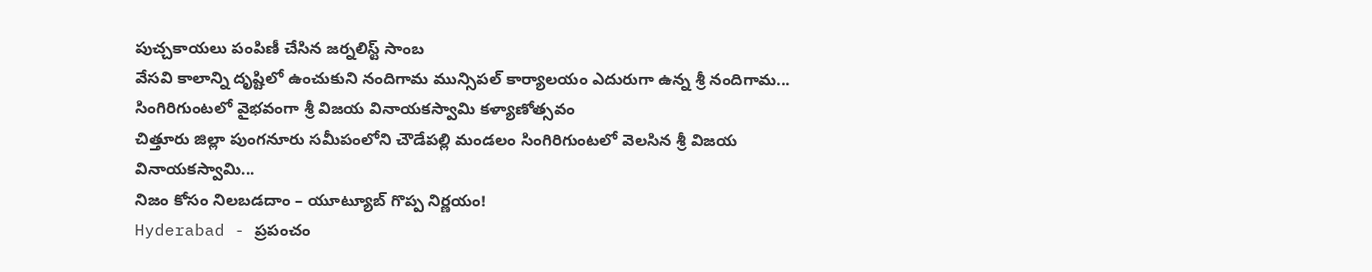పుచ్చకాయలు పంపిణీ చేసిన జర్నలిస్ట్ సాంబ
వేసవి కాలాన్ని దృష్టిలో ఉంచుకుని నందిగామ మున్సిపల్ కార్యాలయం ఎదురుగా ఉన్న శ్రీ నందిగామ...
సింగిరిగుంటలో వైభవంగా శ్రీ విజయ వినాయకస్వామి కళ్యాణోత్సవం
చిత్తూరు జిల్లా పుంగనూరు సమీపంలోని చౌడేపల్లి మండలం సింగిరిగుంటలో వెలసిన శ్రీ విజయ వినాయకస్వామి...
నిజం కోసం నిలబడదాం – యూట్యూబ్ గొప్ప నిర్ణయం!
Hyderabad - ప్రపంచం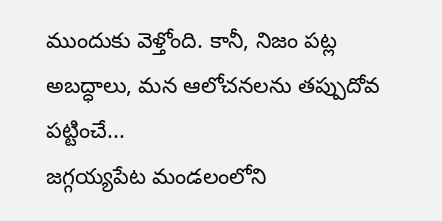ముందుకు వెళ్తోంది. కానీ, నిజం పట్ల అబద్ధాలు, మన ఆలోచనలను తప్పుదోవ పట్టించే...
జగ్గయ్యపేట మండలంలోని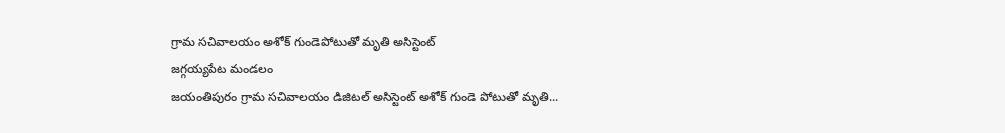గ్రామ సచివాలయం అశోక్ గుండెపోటుతో మృతి అసిస్టెంట్
జగ్గయ్యపేట మండలం
జయంతిపురం గ్రామ సచివాలయం డిజిటల్ అసిస్టెంట్ అశోక్ గుండె పోటుతో మృతి...